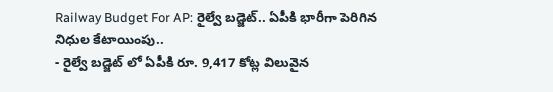Railway Budget For AP: రైల్వే బడ్జెట్.. ఏపీకి భారీగా పెరిగిన నిధుల కేటాయింపు..
- రైల్వే బడ్జెట్ లో ఏపీకి రూ. 9,417 కోట్ల విలువైన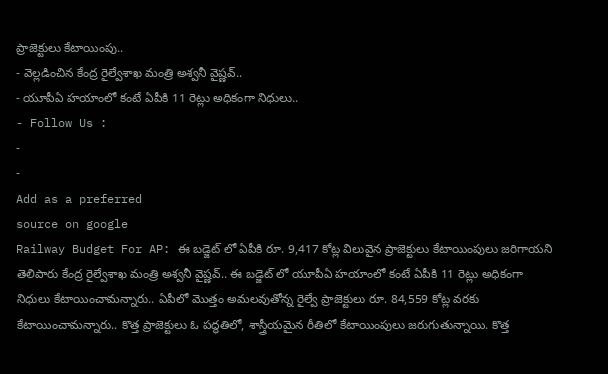ప్రాజెక్టులు కేటాయింపు..
- వెల్లడించిన కేంద్ర రైల్వేశాఖ మంత్రి అశ్వనీ వైష్ణవ్..
- యూపీఏ హయాంలో కంటే ఏపీకి 11 రెట్లు అధికంగా నిధులు..
- Follow Us :
-
-
Add as a preferred
source on google
Railway Budget For AP: ఈ బడ్జెట్ లో ఏపీకి రూ. 9,417 కోట్ల విలువైన ప్రాజెక్టులు కేటాయింపులు జరిగాయని తెలిపారు కేంద్ర రైల్వేశాఖ మంత్రి అశ్వనీ వైష్ణవ్.. ఈ బడ్జెట్ లో యూపీఏ హయాంలో కంటే ఏపీకి 11 రెట్లు అధికంగా నిధులు కేటాయించామన్నారు.. ఏపీలో మొత్తం అమలవుతోన్న రైల్వే ప్రాజెక్టులు రూ. 84,559 కోట్ల వరకు కేటాయించామన్నారు.. కొత్త ప్రాజెక్టులు ఓ పద్ధతిలో, శాస్త్రీయమైన రీతిలో కేటాయింపులు జరుగుతున్నాయి. కొత్త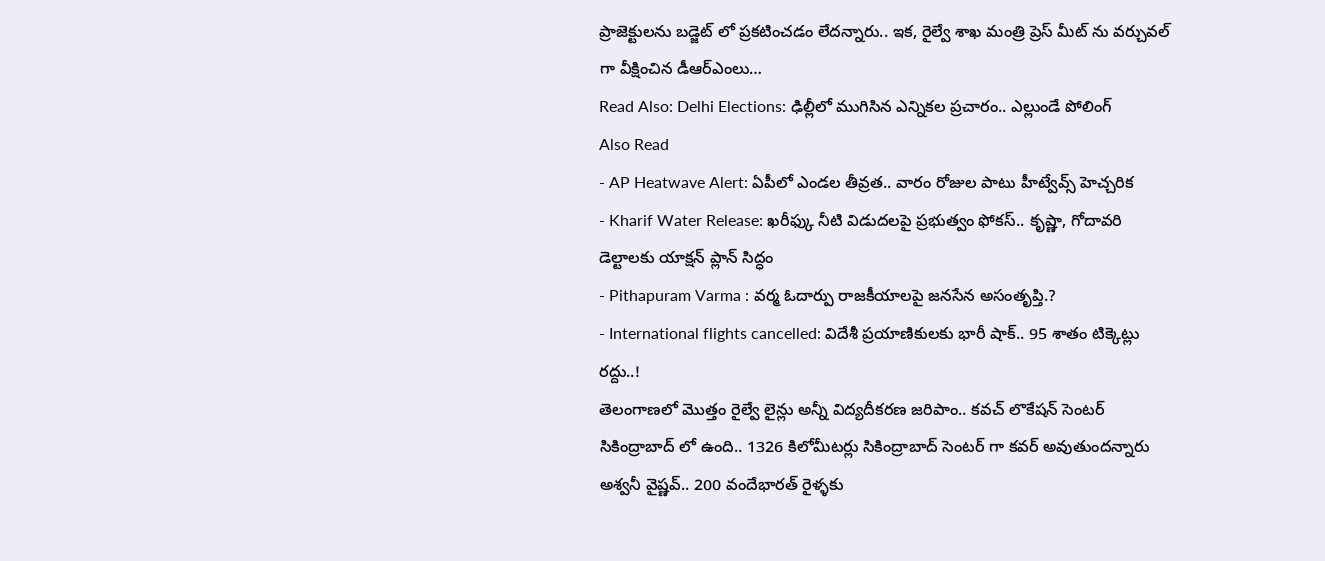ప్రాజెక్టులను బడ్జెట్ లో ప్రకటించడం లేదన్నారు.. ఇక, రైల్వే శాఖ మంత్రి ప్రెస్ మీట్ ను వర్చువల్ గా వీక్షించిన డీఆర్ఎంలు…
Read Also: Delhi Elections: ఢిల్లీలో ముగిసిన ఎన్నికల ప్రచారం.. ఎల్లుండే పోలింగ్
Also Read
- AP Heatwave Alert: ఏపీలో ఎండల తీవ్రత.. వారం రోజుల పాటు హీట్వేవ్స్ హెచ్చరిక
- Kharif Water Release: ఖరీఫ్కు నీటి విడుదలపై ప్రభుత్వం ఫోకస్.. కృష్ణా, గోదావరి డెల్టాలకు యాక్షన్ ప్లాన్ సిద్ధం
- Pithapuram Varma : వర్మ ఓదార్పు రాజకీయాలపై జనసేన అసంతృప్తి.?
- International flights cancelled: విదేశీ ప్రయాణికులకు భారీ షాక్.. 95 శాతం టిక్కెట్లు రద్దు..!
తెలంగాణలో మొత్తం రైల్వే లైన్లు అన్నీ విద్యదీకరణ జరిపాం.. కవచ్ లొకేషన్ సెంటర్ సికింద్రాబాద్ లో ఉంది.. 1326 కిలోమీటర్లు సికింద్రాబాద్ సెంటర్ గా కవర్ అవుతుందన్నారు అశ్వనీ వైష్ణవ్.. 200 వందేభారత్ రైళ్ళకు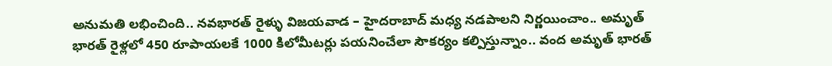అనుమతి లభించింది.. నవభారత్ రైళ్ళు విజయవాడ – హైదరాబాద్ మధ్య నడపాలని నిర్ణయించాం.. అమృత్ భారత్ రైళ్లలో 450 రూపాయలకే 1000 కిలోమీటర్లు పయనించేలా సౌకర్యం కల్పిస్తున్నాం.. వంద అమృత్ భారత్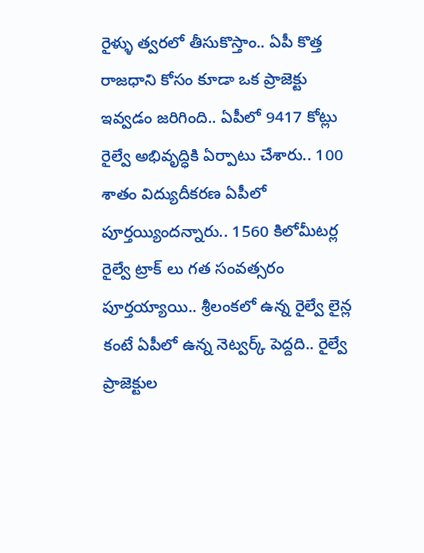రైళ్ళు త్వరలో తీసుకొస్తాం.. ఏపీ కొత్త రాజధాని కోసం కూడా ఒక ప్రాజెక్టు ఇవ్వడం జరిగింది.. ఏపీలో 9417 కోట్లు రైల్వే అభివృద్ధికి ఏర్పాటు చేశారు.. 100 శాతం విద్యుదీకరణ ఏపీలో పూర్తయ్యిందన్నారు.. 1560 కిలోమీటర్ల రైల్వే ట్రాక్ లు గత సంవత్సరం పూర్తయ్యాయి.. శ్రీలంకలో ఉన్న రైల్వే లైన్ల కంటే ఏపీలో ఉన్న నెట్వర్క్ పెద్దది.. రైల్వే ప్రాజెక్టుల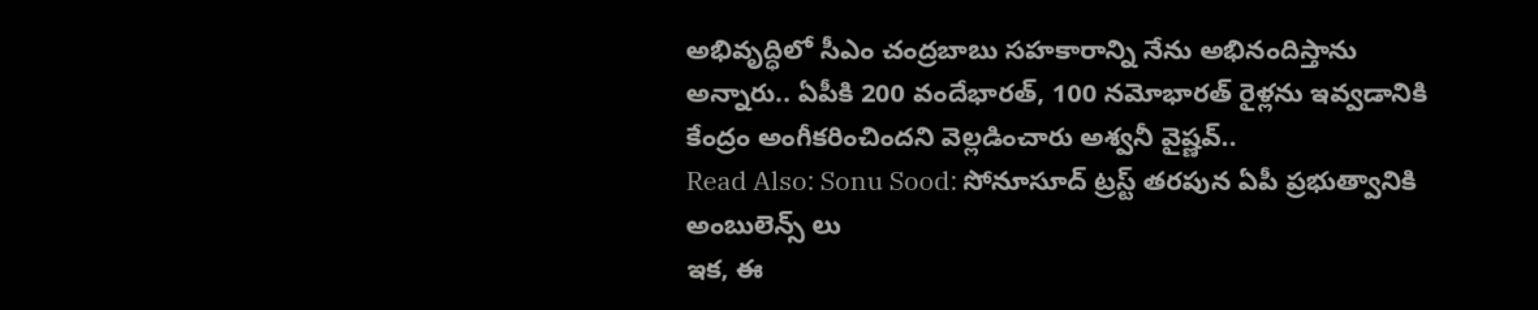అభివృద్ధిలో సీఎం చంద్రబాబు సహకారాన్ని నేను అభినందిస్తాను అన్నారు.. ఏపీకి 200 వందేభారత్, 100 నమోభారత్ రైళ్లను ఇవ్వడానికి కేంద్రం అంగీకరించిందని వెల్లడించారు అశ్వనీ వైష్ణవ్..
Read Also: Sonu Sood: సోనూసూద్ ట్రస్ట్ తరపున ఏపీ ప్రభుత్వానికి అంబులెన్స్ లు
ఇక, ఈ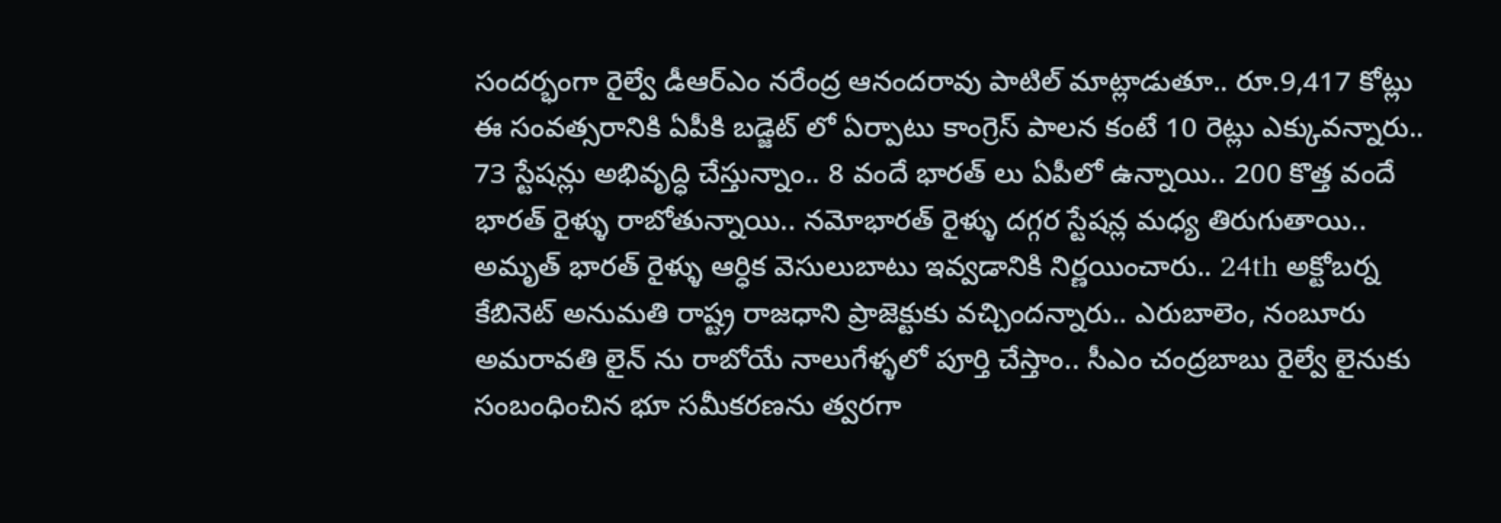సందర్భంగా రైల్వే డీఆర్ఎం నరేంద్ర ఆనందరావు పాటిల్ మాట్లాడుతూ.. రూ.9,417 కోట్లు ఈ సంవత్సరానికి ఏపీకి బడ్జెట్ లో ఏర్పాటు కాంగ్రెస్ పాలన కంటే 10 రెట్లు ఎక్కువన్నారు.. 73 స్టేషన్లు అభివృద్ధి చేస్తున్నాం.. 8 వందే భారత్ లు ఏపీలో ఉన్నాయి.. 200 కొత్త వందే భారత్ రైళ్ళు రాబోతున్నాయి.. నమోభారత్ రైళ్ళు దగ్గర స్టేషన్ల మధ్య తిరుగుతాయి.. అమృత్ భారత్ రైళ్ళు ఆర్ధిక వెసులుబాటు ఇవ్వడానికి నిర్ణయించారు.. 24th అక్టోబర్న కేబినెట్ అనుమతి రాష్ట్ర రాజధాని ప్రాజెక్టుకు వచ్చిందన్నారు.. ఎరుబాలెం, నంబూరు అమరావతి లైన్ ను రాబోయే నాలుగేళ్ళలో పూర్తి చేస్తాం.. సీఎం చంద్రబాబు రైల్వే లైనుకు సంబంధించిన భూ సమీకరణను త్వరగా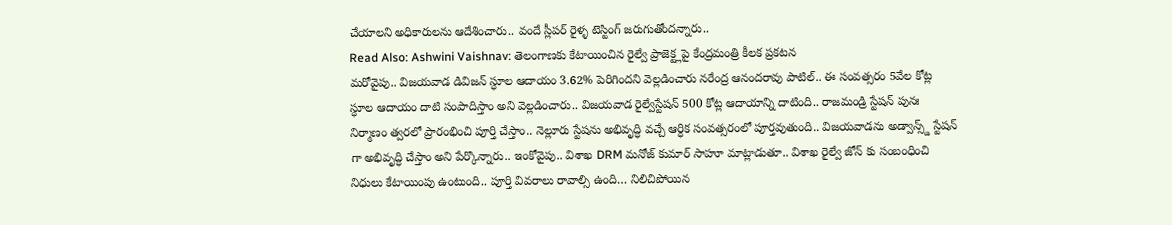చేయాలని అధికారులను ఆదేశించారు.. వందే స్లీపర్ రైళ్ళ టెస్టింగ్ జరుగుతోందన్నారు..
Read Also: Ashwini Vaishnav: తెలంగాణకు కేటాయించిన రైల్వే ప్రాజెక్ట్లపై కేంద్రమంత్రి కీలక ప్రకటన
మరోవైపు.. విజయవాడ డివిజన్ స్ధూల ఆదాయం 3.62% పెరిగిందని వెల్లడించారు నరేంద్ర ఆనందరావు పాటిల్.. ఈ సంవత్సరం 5వేల కోట్ల స్ధూల ఆదాయం దాటి సంపాదిస్తాం అని వెల్లడించారు.. విజయవాడ రైల్వేస్టేషన్ 500 కోట్ల ఆదాయాన్ని దాటింది.. రాజమండ్రి స్టేషన్ పునః నిర్మాణం త్వరలో ప్రారంభించి పూర్తి చేస్తాం.. నెల్లూరు స్టేషను అభివృద్ధి వచ్చే ఆర్ధిక సంవత్సరంలో పూర్తవుతుంది.. విజయవాడను అడ్వాన్స్డ్ స్టేషన్ గా అభివృద్ధి చేస్తాం అని పేర్కొన్నారు.. ఇంకోవైపు.. విశాఖ DRM మనోజ్ కుమార్ సాహూ మాట్లాడుతూ.. విశాఖ రైల్వే జోన్ కు సంబంధించి నిధులు కేటాయింపు ఉంటుంది.. పూర్తి వివరాలు రావాల్సి ఉంది… నిలిచిపోయిన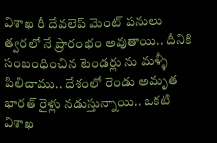విశాఖ రీ దేవలెప్ మెంట్ పనులు త్వరలో నే ప్రారంభం అవుతాయి.. దీనికి సంబంధించిన టెండర్లు ను మళ్ళీ పిలిచాము.. దేశంలో రెండు అమృత భారత్ రైళ్లు నడుస్తున్నాయి.. ఒకటి విశాఖ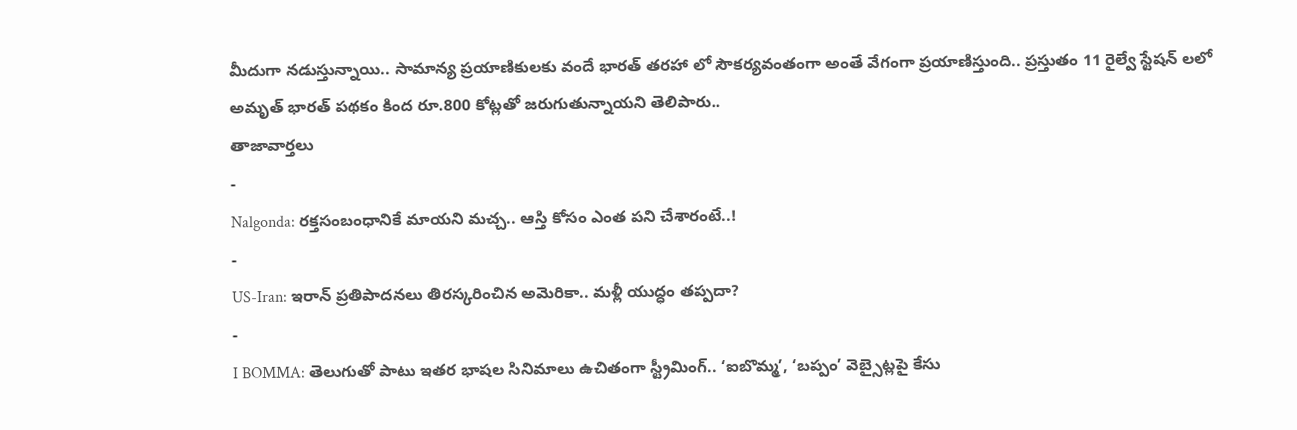మీదుగా నడుస్తున్నాయి.. సామాన్య ప్రయాణికులకు వందే భారత్ తరహా లో సౌకర్యవంతంగా అంతే వేగంగా ప్రయాణిస్తుంది.. ప్రస్తుతం 11 రైల్వే స్టేషన్ లలో అమృత్ భారత్ పథకం కింద రూ.800 కోట్లతో జరుగుతున్నాయని తెలిపారు..
తాజావార్తలు
-
Nalgonda: రక్తసంబంధానికే మాయని మచ్చ.. ఆస్తి కోసం ఎంత పని చేశారంటే..!
-
US-Iran: ఇరాన్ ప్రతిపాదనలు తిరస్కరించిన అమెరికా.. మళ్లీ యుద్ధం తప్పదా?
-
I BOMMA: తెలుగుతో పాటు ఇతర భాషల సినిమాలు ఉచితంగా స్ట్రీమింగ్.. ‘ఐబొమ్మ’, ‘బప్పం’ వెబ్సైట్లపై కేసు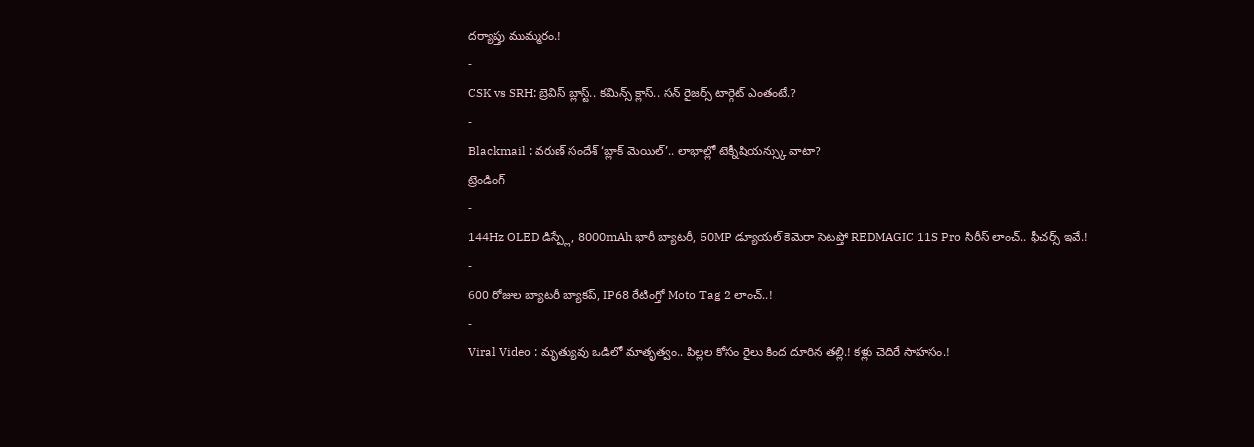దర్యాప్తు ముమ్మరం.!
-
CSK vs SRH: బ్రెవిస్ బ్లాస్ట్.. కమిన్స్ క్లాస్.. సన్ రైజర్స్ టార్గెట్ ఎంతంటే.?
-
Blackmail : వరుణ్ సందేశ్ ‘బ్లాక్ మెయిల్’.. లాభాల్లో టెక్నీషియన్స్కు వాటా?
ట్రెండింగ్
-
144Hz OLED డిస్ప్లే, 8000mAh భారీ బ్యాటరీ, 50MP డ్యూయల్ కెమెరా సెటప్తో REDMAGIC 11S Pro సిరీస్ లాంచ్.. ఫీచర్స్ ఇవే.!
-
600 రోజుల బ్యాటరీ బ్యాకప్, IP68 రేటింగ్తో Moto Tag 2 లాంచ్..!
-
Viral Video : మృత్యువు ఒడిలో మాతృత్వం.. పిల్లల కోసం రైలు కింద దూరిన తల్లి.! కళ్లు చెదిరే సాహసం.!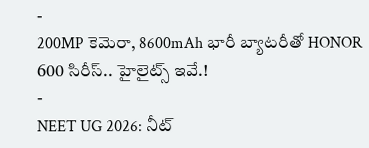-
200MP కెమెరా, 8600mAh భారీ బ్యాటరీతో HONOR 600 సిరీస్.. హైలైట్స్ ఇవే.!
-
NEET UG 2026: నీట్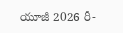యూజీ 2026 రీ-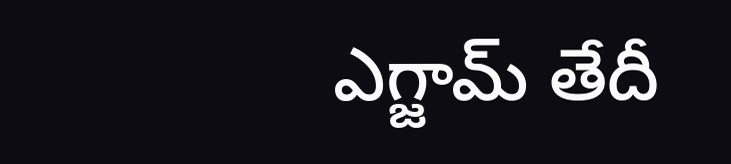ఎగ్జామ్ తేదీ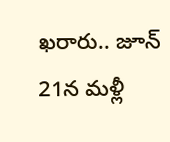ఖరారు.. జూన్ 21న మళ్లీ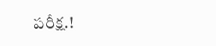పరీక్ష.!